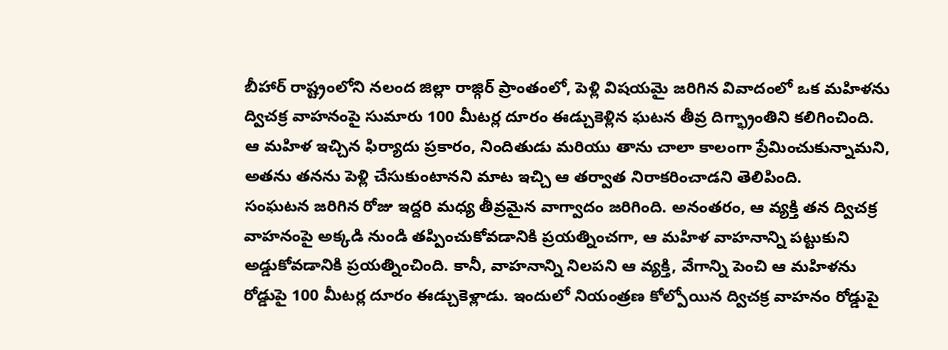బీహార్ రాష్ట్రంలోని నలంద జిల్లా రాజ్గిర్ ప్రాంతంలో, పెళ్లి విషయమై జరిగిన వివాదంలో ఒక మహిళను ద్విచక్ర వాహనంపై సుమారు 100 మీటర్ల దూరం ఈడ్చుకెళ్లిన ఘటన తీవ్ర దిగ్భ్రాంతిని కలిగించింది.
ఆ మహిళ ఇచ్చిన ఫిర్యాదు ప్రకారం, నిందితుడు మరియు తాను చాలా కాలంగా ప్రేమించుకున్నామని, అతను తనను పెళ్లి చేసుకుంటానని మాట ఇచ్చి ఆ తర్వాత నిరాకరించాడని తెలిపింది.
సంఘటన జరిగిన రోజు ఇద్దరి మధ్య తీవ్రమైన వాగ్వాదం జరిగింది. అనంతరం, ఆ వ్యక్తి తన ద్విచక్ర వాహనంపై అక్కడి నుండి తప్పించుకోవడానికి ప్రయత్నించగా, ఆ మహిళ వాహనాన్ని పట్టుకుని అడ్డుకోవడానికి ప్రయత్నించింది. కానీ, వాహనాన్ని నిలపని ఆ వ్యక్తి, వేగాన్ని పెంచి ఆ మహిళను రోడ్డుపై 100 మీటర్ల దూరం ఈడ్చుకెళ్లాడు. ఇందులో నియంత్రణ కోల్పోయిన ద్విచక్ర వాహనం రోడ్డుపై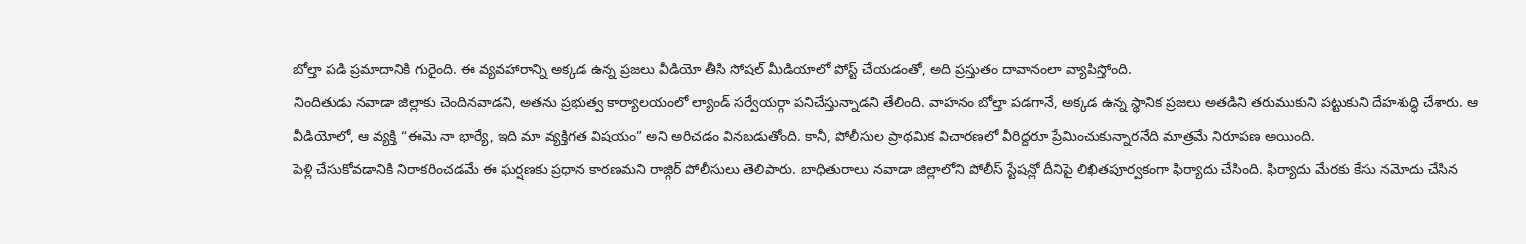బోల్తా పడి ప్రమాదానికి గురైంది. ఈ వ్యవహారాన్ని అక్కడ ఉన్న ప్రజలు వీడియో తీసి సోషల్ మీడియాలో పోస్ట్ చేయడంతో, అది ప్రస్తుతం దావానంలా వ్యాపిస్తోంది.
నిందితుడు నవాడా జిల్లాకు చెందినవాడని, అతను ప్రభుత్వ కార్యాలయంలో ల్యాండ్ సర్వేయర్గా పనిచేస్తున్నాడని తేలింది. వాహనం బోల్తా పడగానే, అక్కడ ఉన్న స్థానిక ప్రజలు అతడిని తరుముకుని పట్టుకుని దేహశుద్ధి చేశారు. ఆ వీడియోలో, ఆ వ్యక్తి “ఈమె నా భార్యే, ఇది మా వ్యక్తిగత విషయం” అని అరిచడం వినబడుతోంది. కానీ, పోలీసుల ప్రాథమిక విచారణలో వీరిద్దరూ ప్రేమించుకున్నారనేది మాత్రమే నిరూపణ అయింది.
పెళ్లి చేసుకోవడానికి నిరాకరించడమే ఈ ఘర్షణకు ప్రధాన కారణమని రాజ్గిర్ పోలీసులు తెలిపారు. బాధితురాలు నవాడా జిల్లాలోని పోలీస్ స్టేషన్లో దీనిపై లిఖితపూర్వకంగా ఫిర్యాదు చేసింది. ఫిర్యాదు మేరకు కేసు నమోదు చేసిన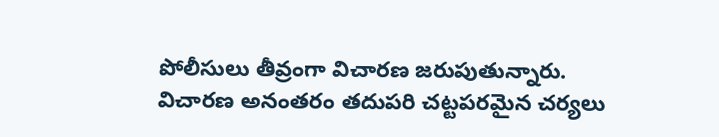పోలీసులు తీవ్రంగా విచారణ జరుపుతున్నారు. విచారణ అనంతరం తదుపరి చట్టపరమైన చర్యలు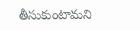తీసుకుంటామని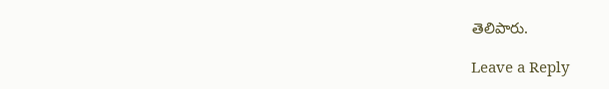తెలిపారు.

Leave a Reply